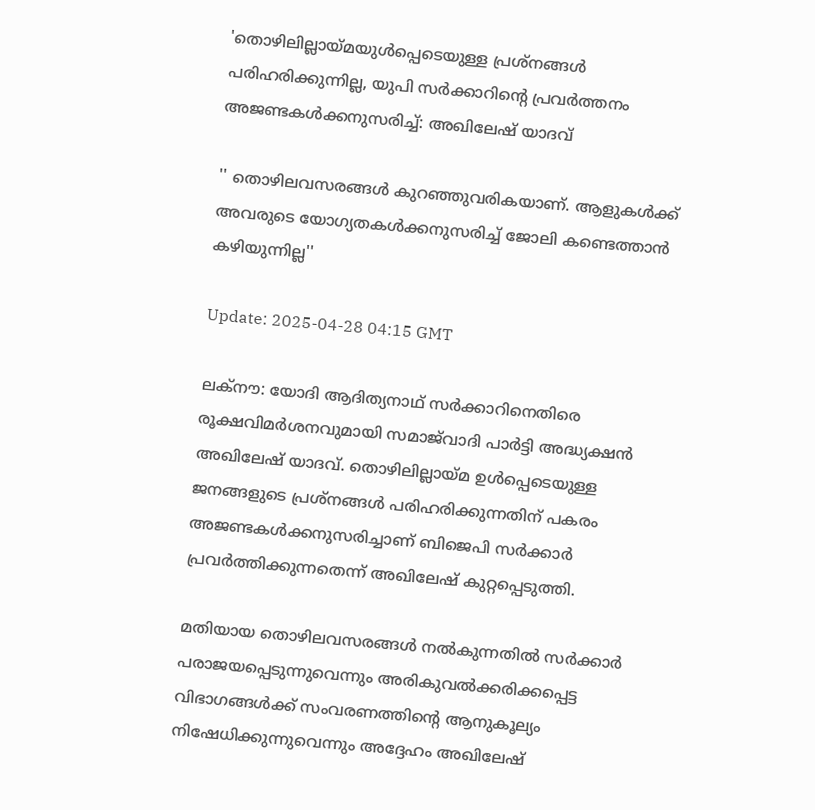'തൊഴിലില്ലായ്മയുൾപ്പെടെയുള്ള പ്രശ്നങ്ങൾ പരിഹരിക്കുന്നില്ല, യുപി സർക്കാറിന്റെ പ്രവർത്തനം അജണ്ടകൾക്കനുസരിച്ച്: അഖിലേഷ് യാദവ്

'' തൊഴിലവസരങ്ങൾ കുറഞ്ഞുവരികയാണ്. ആളുകൾക്ക് അവരുടെ യോഗ്യതകൾക്കനുസരിച്ച് ജോലി കണ്ടെത്താൻ കഴിയുന്നില്ല''

Update: 2025-04-28 04:15 GMT

ലക്‌നൗ: യോദി ആദിത്യനാഥ് സർക്കാറിനെതിരെ രൂക്ഷവിമർശനവുമായി സമാജ്‌വാദി പാര്‍ട്ടി അദ്ധ്യക്ഷൻ അഖിലേഷ് യാദവ്. തൊഴിലില്ലായ്മ ഉള്‍പ്പെടെയുള്ള ജനങ്ങളുടെ പ്രശ്നങ്ങള്‍ പരിഹരിക്കുന്നതിന് പകരം അജണ്ടകള്‍ക്കനുസരിച്ചാണ് ബിജെപി സര്‍ക്കാര്‍ പ്രവര്‍ത്തിക്കുന്നതെന്ന് അഖിലേഷ് കുറ്റപ്പെടുത്തി.

മതിയായ തൊഴിലവസരങ്ങൾ നൽകുന്നതിൽ സർക്കാർ പരാജയപ്പെടുന്നുവെന്നും അരികുവൽക്കരിക്കപ്പെട്ട വിഭാഗങ്ങൾക്ക് സംവരണത്തിന്റെ ആനുകൂല്യം നിഷേധിക്കുന്നുവെന്നും അദ്ദേഹം അഖിലേഷ്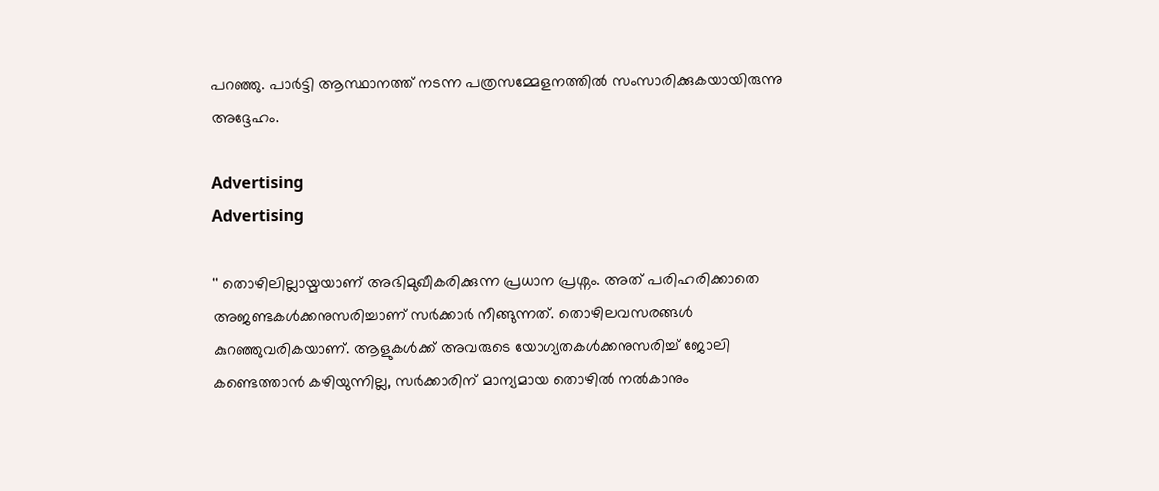പറഞ്ഞു. പാർട്ടി ആസ്ഥാനത്ത് നടന്ന പത്രസമ്മേളനത്തിൽ സംസാരിക്കുകയായിരുന്നു അദ്ദേഹം.

Advertising
Advertising

'' തൊഴിലില്ലായ്മയാണ് അഭിമുഖീകരിക്കുന്ന പ്രധാന പ്രശ്നം. അത് പരിഹരിക്കാതെ അജണ്ടകള്‍ക്കനുസരിച്ചാണ് സര്‍ക്കാര്‍ നീങ്ങുന്നത്. തൊഴിലവസരങ്ങൾ കുറഞ്ഞുവരികയാണ്. ആളുകൾക്ക് അവരുടെ യോഗ്യതകൾക്കനുസരിച്ച് ജോലി കണ്ടെത്താൻ കഴിയുന്നില്ല, സർക്കാരിന് മാന്യമായ തൊഴിൽ നൽകാനും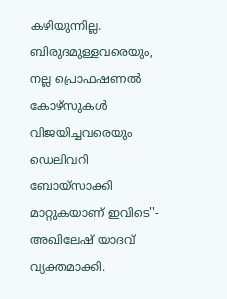കഴിയുന്നില്ല. ബിരുദമുള്ളവരെയും, നല്ല പ്രൊഫഷണൽ കോഴ്‌സുകള്‍ വിജയിച്ചവരെയും ഡെലിവറി ബോയ്‌സാക്കി മാറ്റുകയാണ് ഇവിടെ''- അഖിലേഷ് യാദവ് വ്യക്തമാക്കി.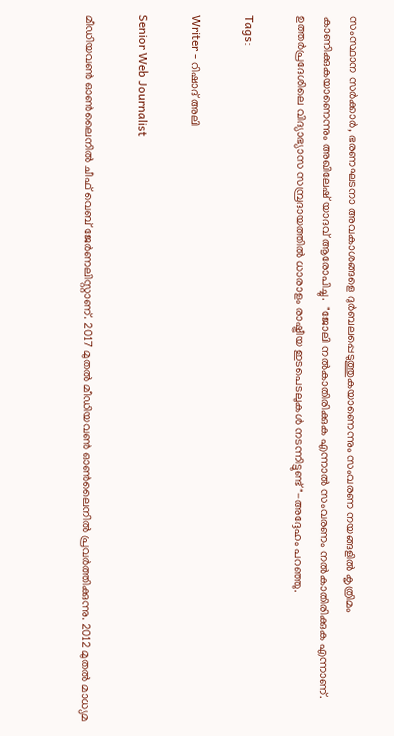സംസ്ഥാന സര്‍ക്കാര്‍, ഭരണഘടനാ അവകാശങ്ങളെ ദുർബലപ്പെടുത്തുകയാണെന്നും സംവരണ നയങ്ങളിൽ കൃത്രിമം കാണിക്കുകയാണെന്നും അഖിലേഷ് യാദവ് ആരോപിച്ചു.  "ജോലി നൽകാതിരിക്കുക എന്നാൽ സംവരണം നൽകാതിരിക്കുക എന്നാണ്. ഉത്തര്‍പ്രദേശിലെ വിദ്യാഭ്യാസ സമ്പ്രദായത്തില്‍ ധാരാളം രാഷ്ട്രീയ ഇടപെടലുകൾ നടന്നിട്ടുണ്ട്"-അദ്ദേഹം പറഞ്ഞു.

Tags:

Writer - റിഷാദ് അലി

Senior Web Journalist

മീഡിയവൺ ഓൺലൈനിൽ ചീഫ് വെബ് ജേർണലിസ്റ്റാണ്. 2017 മുതൽ മീഡിയവൺ ഓൺലൈനിൽ പ്രവർത്തിക്കുന്നു. 2012 മുതൽ മാധ്യമ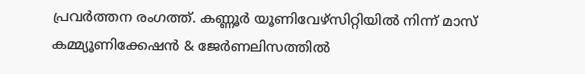പ്രവർത്തന രംഗത്ത്. കണ്ണൂര്‍ യൂണിവേഴ്‌സിറ്റിയിൽ നിന്ന് മാസ് കമ്മ്യൂണിക്കേഷന്‍ & ജേര്‍ണലിസത്തില്‍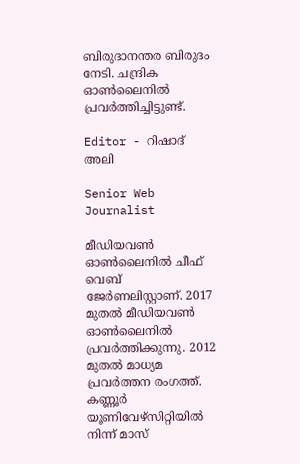ബിരുദാനന്തര ബിരുദം നേടി. ചന്ദ്രിക ഓണ്‍ലൈനില്‍ പ്രവര്‍ത്തിച്ചിട്ടുണ്ട്.

Editor - റിഷാദ് അലി

Senior Web Journalist

മീഡിയവൺ ഓൺലൈനിൽ ചീഫ് വെബ് ജേർണലിസ്റ്റാണ്. 2017 മുതൽ മീഡിയവൺ ഓൺലൈനിൽ പ്രവർത്തിക്കുന്നു. 2012 മുതൽ മാധ്യമ പ്രവർത്തന രംഗത്ത്. കണ്ണൂര്‍ യൂണിവേഴ്‌സിറ്റിയിൽ നിന്ന് മാസ്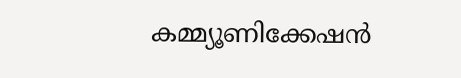കമ്മ്യൂണിക്കേഷന്‍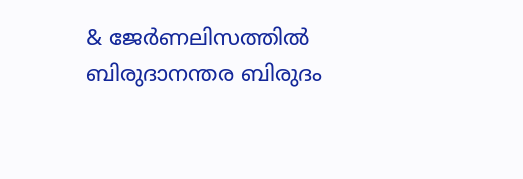& ജേര്‍ണലിസത്തില്‍ ബിരുദാനന്തര ബിരുദം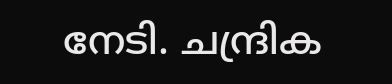നേടി. ചന്ദ്രിക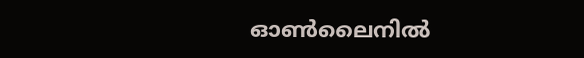ഓണ്‍ലൈനില്‍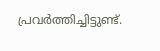പ്രവര്‍ത്തിച്ചിട്ടുണ്ട്.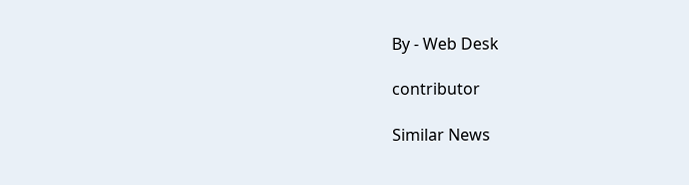By - Web Desk

contributor

Similar News